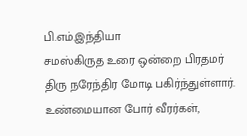பி.எம்.இந்தியா
சமஸ்கிருத உரை ஒன்றை பிரதமர் திரு நரேந்திர மோடி பகிர்ந்துள்ளார்.
உண்மையான போர் வீரர்கள்,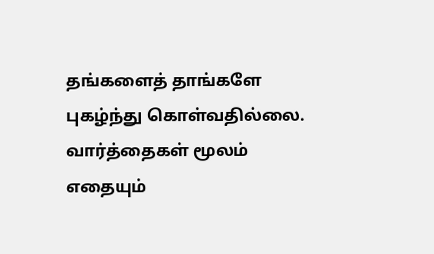தங்களைத் தாங்களே புகழ்ந்து கொள்வதில்லை. வார்த்தைகள் மூலம் எதையும்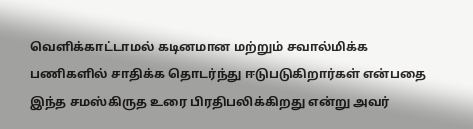வெளிக்காட்டாமல் கடினமான மற்றும் சவால்மிக்க பணிகளில் சாதிக்க தொடர்ந்து ஈடுபடுகிறார்கள் என்பதை இந்த சமஸ்கிருத உரை பிரதிபலிக்கிறது என்று அவர்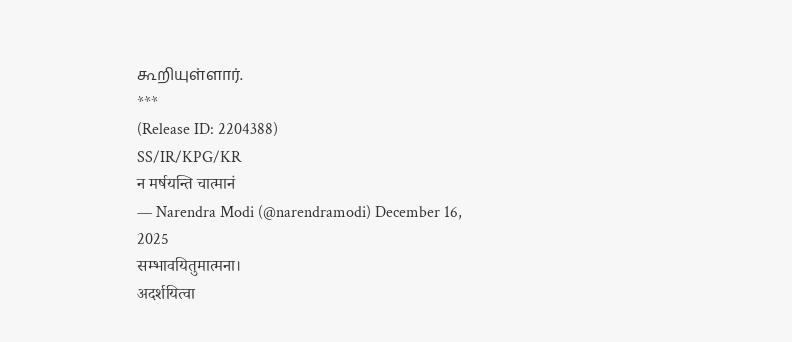கூறியுள்ளார்.
***
(Release ID: 2204388)
SS/IR/KPG/KR
न मर्षयन्ति चात्मानं
— Narendra Modi (@narendramodi) December 16, 2025
सम्भावयितुमात्मना।
अदर्शयित्वा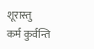शूरास्तु
कर्म कुर्वन्ति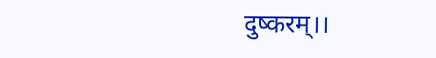दुष्करम्।।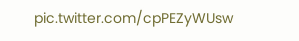pic.twitter.com/cpPEZyWUsw